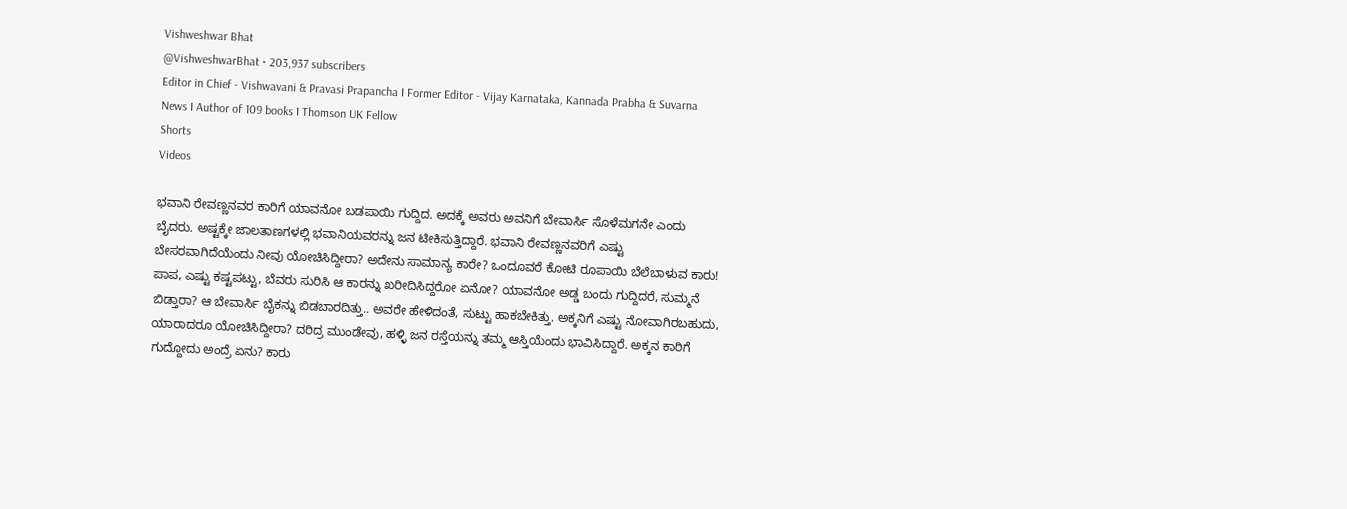Vishweshwar Bhat
@VishweshwarBhat • 203,937 subscribers
Editor in Chief - Vishwavani & Pravasi Prapancha I Former Editor - Vijay Karnataka, Kannada Prabha & Suvarna News I Author of 109 books I Thomson UK Fellow
Shorts
Videos

ಭವಾನಿ ರೇವಣ್ಣನವರ ಕಾರಿಗೆ ಯಾವನೋ ಬಡಪಾಯಿ ಗುದ್ದಿದ. ಅದಕ್ಕೆ ಅವರು ಅವನಿಗೆ ಬೇವಾರ್ಸಿ ಸೊಳೆಮಗನೇ ಎಂದು ಬೈದರು. ಅಷ್ಟಕ್ಕೇ ಜಾಲತಾಣಗಳಲ್ಲಿ ಭವಾನಿಯವರನ್ನು ಜನ ಟೀಕಿಸುತ್ತಿದ್ದಾರೆ. ಭವಾನಿ ರೇವಣ್ಣನವರಿಗೆ ಎಷ್ಟು ಬೇಸರವಾಗಿದೆಯೆಂದು ನೀವು ಯೋಚಿಸಿದ್ದೀರಾ? ಅದೇನು ಸಾಮಾನ್ಯ ಕಾರೇ? ಒಂದೂವರೆ ಕೋಟಿ ರೂಪಾಯಿ ಬೆಲೆಬಾಳುವ ಕಾರು! ಪಾಪ, ಎಷ್ಟು ಕಷ್ಟಪಟ್ಟು, ಬೆವರು ಸುರಿಸಿ ಆ ಕಾರನ್ನು ಖರೀದಿಸಿದ್ದರೋ ಏನೋ? ಯಾವನೋ ಅಡ್ಡ ಬಂದು ಗುದ್ದಿದರೆ, ಸುಮ್ಮನೆ ಬಿಡ್ತಾರಾ? ಆ ಬೇವಾರ್ಸಿ ಬೈಕನ್ನು ಬಿಡಬಾರದಿತ್ತು.. ಅವರೇ ಹೇಳಿದಂತೆ, ಸುಟ್ಟು ಹಾಕಬೇಕಿತ್ತು. ಅಕ್ಕನಿಗೆ ಎಷ್ಟು ನೋವಾಗಿರಬಹುದು, ಯಾರಾದರೂ ಯೋಚಿಸಿದ್ದೀರಾ? ದರಿದ್ರ ಮುಂಡೇವು, ಹಳ್ಳಿ ಜನ ರಸ್ತೆಯನ್ನು ತಮ್ಮ ಆಸ್ತಿಯೆಂದು ಭಾವಿಸಿದ್ದಾರೆ. ಅಕ್ಕನ ಕಾರಿಗೆ ಗುದ್ದೋದು ಅಂದ್ರೆ ಏನು? ಕಾರು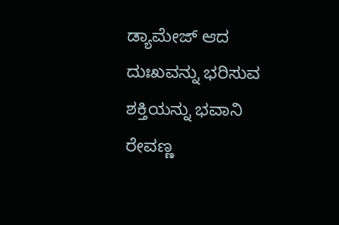ಡ್ಯಾಮೇಜ್ ಆದ ದುಃಖವನ್ನು ಭರಿಸುವ ಶಕ್ತಿಯನ್ನು ಭವಾನಿ ರೇವಣ್ಣ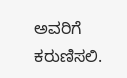ಅವರಿಗೆ ಕರುಣಿಸಲಿ.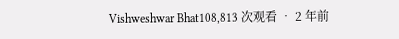Vishweshwar Bhat108,813 次观看 • 2 年前